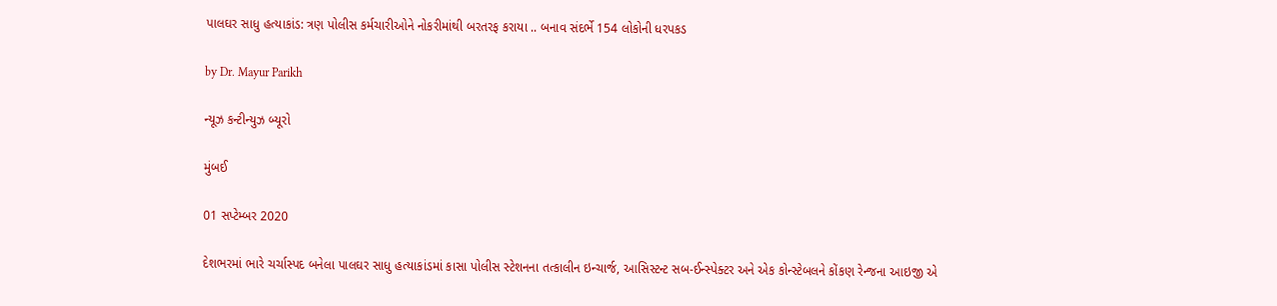પાલઘર સાધુ હત્યાકાંડ: ત્રણ પોલીસ કર્મચારીઓને નોકરીમાંથી બરતરફ કરાયા .. બનાવ સંદર્ભે 154 લોકોની ધરપકડ

by Dr. Mayur Parikh

ન્યૂઝ કન્ટીન્યુઝ બ્યૂરો

મુંબઈ

01 સપ્ટેમ્બર 2020

દેશભરમાં ભારે ચર્ચાસ્પદ બનેલા પાલઘર સાધુ હત્યાકાંડમાં કાસા પોલીસ સ્ટેશનના તત્કાલીન ઇન્ચાર્જ, આસિસ્ટન્ટ સબ-ઈન્સ્પેક્ટર અને એક કોન્સ્ટેબલને કોંકણ રેન્જના આઇજી એ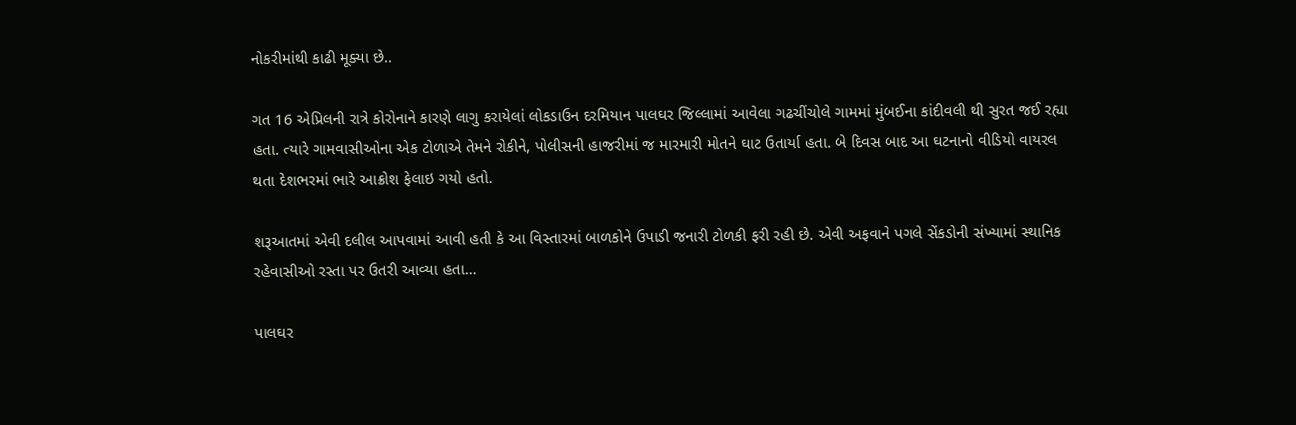નોકરીમાંથી કાઢી મૂક્યા છે..

ગત 16 એપ્રિલની રાત્રે કોરોનાને કારણે લાગુ કરાયેલાં લોકડાઉન દરમિયાન પાલઘર જિલ્લામાં આવેલા ગઢચીંચોલે ગામમાં મુંબઈના કાંદીવલી થી સુરત જઈ રહ્યા હતા. ત્યારે ગામવાસીઓના એક ટોળાએ તેમને રોકીને, પોલીસની હાજરીમાં જ મારમારી મોતને ઘાટ ઉતાર્યા હતા. બે દિવસ બાદ આ ઘટનાનો વીડિયો વાયરલ થતા દેશભરમાં ભારે આક્રોશ ફેલાઇ ગયો હતો.

શરૂઆતમાં એવી દલીલ આપવામાં આવી હતી કે આ વિસ્તારમાં બાળકોને ઉપાડી જનારી ટોળકી ફરી રહી છે. એવી અફવાને પગલે સેંકડોની સંખ્યામાં સ્થાનિક રહેવાસીઓ રસ્તા પર ઉતરી આવ્યા હતા…

પાલઘર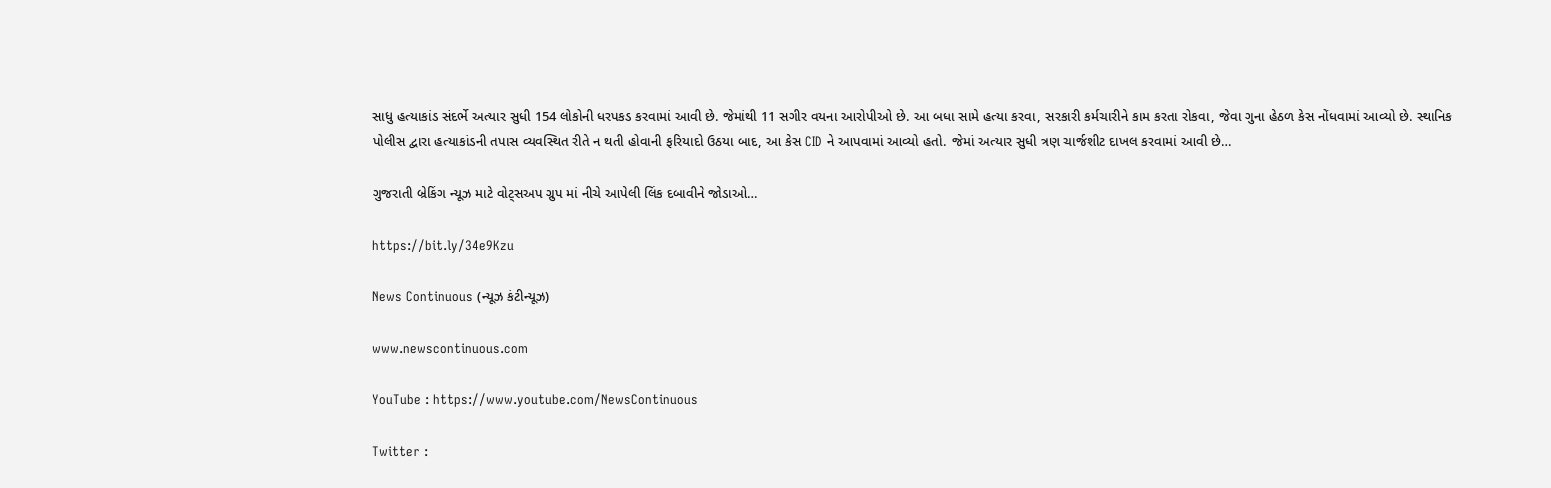સાધુ હત્યાકાંડ સંદર્ભે અત્યાર સુધી 154 લોકોની ધરપકડ કરવામાં આવી છે. જેમાંથી 11 સગીર વયના આરોપીઓ છે. આ બધા સામે હત્યા કરવા, સરકારી કર્મચારીને કામ કરતા રોકવા, જેવા ગુના હેઠળ કેસ નોંધવામાં આવ્યો છે. સ્થાનિક પોલીસ દ્વારા હત્યાકાંડની તપાસ વ્યવસ્થિત રીતે ન થતી હોવાની ફરિયાદો ઉઠયા બાદ, આ કેસ CID ને આપવામાં આવ્યો હતો. જેમાં અત્યાર સુધી ત્રણ ચાર્જશીટ દાખલ કરવામાં આવી છે…

ગુજરાતી બ્રેકિંગ ન્યૂઝ માટે વોટ્સઅપ ગ્રુપ માં નીચે આપેલી લિંક દબાવીને જોડાઓ…

https://bit.ly/34e9Kzu

News Continuous (ન્યૂઝ કંટીન્યૂઝ)

www.newscontinuous.com

YouTube : https://www.youtube.com/NewsContinuous

Twitter :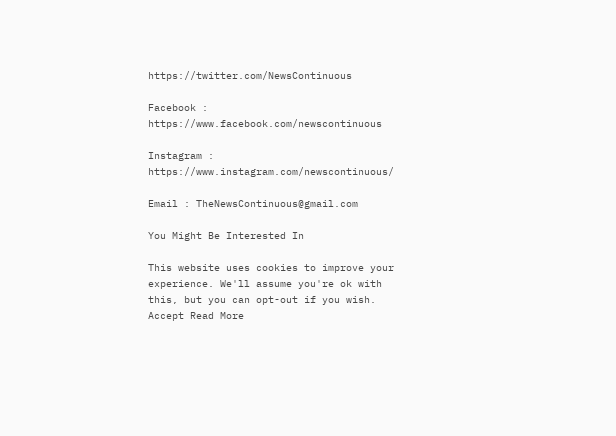https://twitter.com/NewsContinuous

Facebook : https://www.facebook.com/newscontinuous

Instagram : https://www.instagram.com/newscontinuous/

Email : TheNewsContinuous@gmail.com

You Might Be Interested In

This website uses cookies to improve your experience. We'll assume you're ok with this, but you can opt-out if you wish. Accept Read More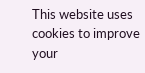This website uses cookies to improve your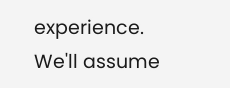experience. We'll assume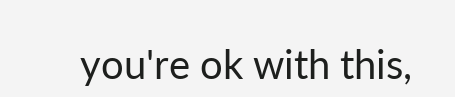you're ok with this,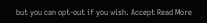but you can opt-out if you wish. Accept Read More